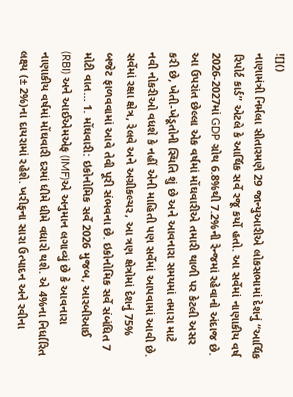![]()
નાણામંત્રી નિર્મલા સીતારમણે 29 જાન્યુઆરીએ લોકસભામાં દેશનું “આર્થિક રિપોર્ટ કાર્ડ” એટલે કે આર્થિક સર્વે રજૂ કર્યો હતો. આ સર્વેમાં નાણાકીય વર્ષ 2026-2027માં GDP ગ્રોથ 6.8%થી 7.2%ની રેન્જમાં રહેવાનો અંદાજ છે. આ ઉપરાંત છેલ્લા એક વર્ષમાં મોંઘવારીએ તમારી થાળી પર કેટલી અસર કરી છે, ખેતી-ખેડૂતોની સ્થિતિ શું છે અને આવનારા સમયમાં તમારા માટે નવી નોકરીઓ વધશે કે નહીં એની માહિતી પણ સર્વેમાં આપવામાં આવી છે. સર્વેમાં રક્ષા ક્ષેત્ર, રેલવે અને અગ્રીકલ્ચર, આ ત્રણ ક્ષેત્રોમાં દેશનું 75% બજેટ ફાળવવામાં આવે તેવી પૂરી સંભવના છે. ઇકોનોમિક સર્વે સંબંધિત 7 મોટી વાત… 1. મોંઘવારી: ઇકોનોમિક સર્વે 2026 મુજબ, આરબીઆઈ (RBI) અને આઈએમએફ (IMF)એ અનુમાન લગાવ્યું છે કે આવનારા નાણાકીય વર્ષમાં મોંઘવારી દરમાં ધીમે ધીમે વધારો થશે. એ 4%ના નિર્ધારિત લક્ષ્ય (± 2%)ના દાયરામાં રહેશે. ખરીફના સારા ઉત્પાદન અને રવીના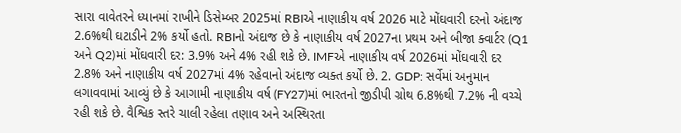સારા વાવેતરને ધ્યાનમાં રાખીને ડિસેમ્બર 2025માં RBIએ નાણાકીય વર્ષ 2026 માટે મોંઘવારી દરનો અંદાજ 2.6%થી ઘટાડીને 2% કર્યો હતો. RBIનો અંદાજ છે કે નાણાકીય વર્ષ 2027ના પ્રથમ અને બીજા ક્વાર્ટર (Q1 અને Q2)માં મોંઘવારી દર: 3.9% અને 4% રહી શકે છે. IMFએ નાણાકીય વર્ષ 2026માં મોંઘવારી દર 2.8% અને નાણાકીય વર્ષ 2027માં 4% રહેવાનો અંદાજ વ્યક્ત કર્યો છે. 2. GDP: સર્વેમાં અનુમાન લગાવવામાં આવ્યું છે કે આગામી નાણાકીય વર્ષ (FY27)માં ભારતનો જીડીપી ગ્રોથ 6.8%થી 7.2% ની વચ્ચે રહી શકે છે. વૈશ્વિક સ્તરે ચાલી રહેલા તણાવ અને અસ્થિરતા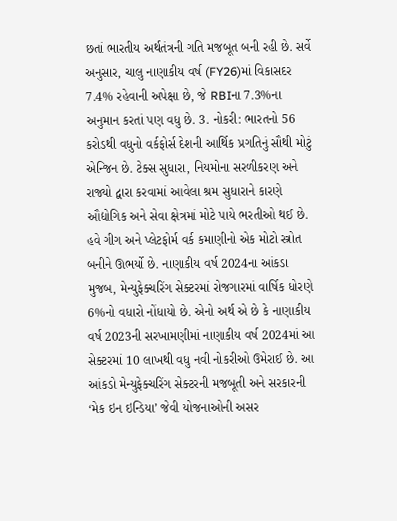છતાં ભારતીય અર્થતંત્રની ગતિ મજબૂત બની રહી છે. સર્વે અનુસાર, ચાલુ નાણાકીય વર્ષ (FY26)માં વિકાસદર 7.4% રહેવાની અપેક્ષા છે, જે RBIના 7.3%ના અનુમાન કરતાં પણ વધુ છે. 3. નોકરી: ભારતનો 56 કરોડથી વધુનો વર્કફોર્સ દેશની આર્થિક પ્રગતિનું સૌથી મોટું એન્જિન છે. ટેક્સ સુધારા, નિયમોના સરળીકરણ અને રાજ્યો દ્વારા કરવામાં આવેલા શ્રમ સુધારાને કારણે ઔદ્યોગિક અને સેવા ક્ષેત્રમાં મોટે પાયે ભરતીઓ થઈ છે. હવે ગીગ અને પ્લેટફોર્મ વર્ક કમાણીનો એક મોટો સ્ત્રોત બનીને ઊભર્યો છે. નાણાકીય વર્ષ 2024ના આંકડા મુજબ, મેન્યુફેક્ચરિંગ સેક્ટરમાં રોજગારમાં વાર્ષિક ધોરણે 6%નો વધારો નોંધાયો છે. એનો અર્થ એ છે કે નાણાકીય વર્ષ 2023ની સરખામણીમાં નાણાકીય વર્ષ 2024માં આ સેક્ટરમાં 10 લાખથી વધુ નવી નોકરીઓ ઉમેરાઈ છે. આ આંકડો મેન્યુફેક્ચરિંગ સેક્ટરની મજબૂતી અને સરકારની ‘મેક ઇન ઇન્ડિયા’ જેવી યોજનાઓની અસર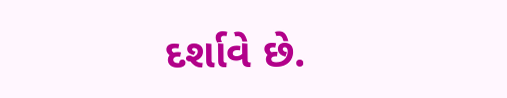દર્શાવે છે.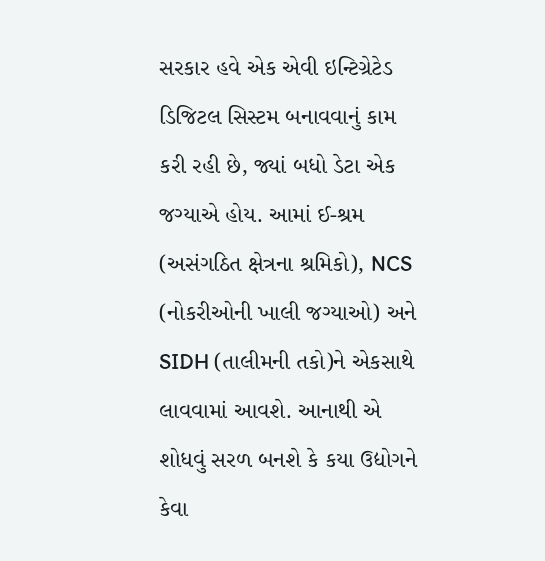સરકાર હવે એક એવી ઇન્ટિગ્રેટેડ ડિજિટલ સિસ્ટમ બનાવવાનું કામ કરી રહી છે, જ્યાં બધો ડેટા એક જગ્યાએ હોય. આમાં ઈ-શ્રમ (અસંગઠિત ક્ષેત્રના શ્રમિકો), NCS (નોકરીઓની ખાલી જગ્યાઓ) અને SIDH (તાલીમની તકો)ને એકસાથે લાવવામાં આવશે. આનાથી એ શોધવું સરળ બનશે કે કયા ઉદ્યોગને કેવા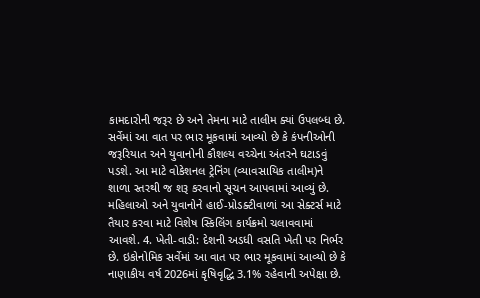કામદારોની જરૂર છે અને તેમના માટે તાલીમ ક્યાં ઉપલબ્ધ છે. સર્વેમાં આ વાત પર ભાર મૂકવામાં આવ્યો છે કે કંપનીઓની જરૂરિયાત અને યુવાનોની કૌશલ્ય વચ્ચેના અંતરને ઘટાડવું પડશે. આ માટે વોકેશનલ ટ્રેનિંગ (વ્યાવસાયિક તાલીમ)ને શાળા સ્તરથી જ શરૂ કરવાનો સૂચન આપવામાં આવ્યું છે. મહિલાઓ અને યુવાનોને હાઈ-પ્રોડક્ટીવાળાં આ સેક્ટર્સ માટે તૈયાર કરવા માટે વિશેષ સ્કિલિંગ કાર્યક્રમો ચલાવવામાં આવશે. 4. ખેતી-વાડી: દેશની અડધી વસતિ ખેતી પર નિર્ભર છે. ઇકોનોમિક સર્વેમાં આ વાત પર ભાર મૂકવામાં આવ્યો છે કે નાણાકીય વર્ષ 2026માં કૃષિવૃદ્ધિ 3.1% રહેવાની અપેક્ષા છે.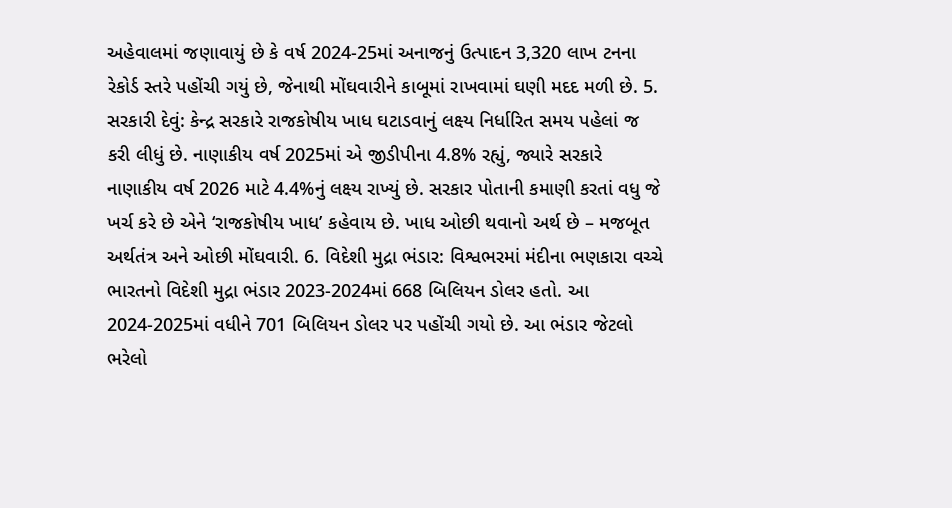અહેવાલમાં જણાવાયું છે કે વર્ષ 2024-25માં અનાજનું ઉત્પાદન 3,320 લાખ ટનના રેકોર્ડ સ્તરે પહોંચી ગયું છે, જેનાથી મોંઘવારીને કાબૂમાં રાખવામાં ઘણી મદદ મળી છે. 5. સરકારી દેવું: કેન્દ્ર સરકારે રાજકોષીય ખાધ ઘટાડવાનું લક્ષ્ય નિર્ધારિત સમય પહેલાં જ કરી લીધું છે. નાણાકીય વર્ષ 2025માં એ જીડીપીના 4.8% રહ્યું, જ્યારે સરકારે નાણાકીય વર્ષ 2026 માટે 4.4%નું લક્ષ્ય રાખ્યું છે. સરકાર પોતાની કમાણી કરતાં વધુ જે ખર્ચ કરે છે એને ‘રાજકોષીય ખાધ’ કહેવાય છે. ખાધ ઓછી થવાનો અર્થ છે – મજબૂત અર્થતંત્ર અને ઓછી મોંઘવારી. 6. વિદેશી મુદ્રા ભંડાર: વિશ્વભરમાં મંદીના ભણકારા વચ્ચે ભારતનો વિદેશી મુદ્રા ભંડાર 2023-2024માં 668 બિલિયન ડોલર હતો. આ 2024-2025માં વધીને 701 બિલિયન ડોલર પર પહોંચી ગયો છે. આ ભંડાર જેટલો ભરેલો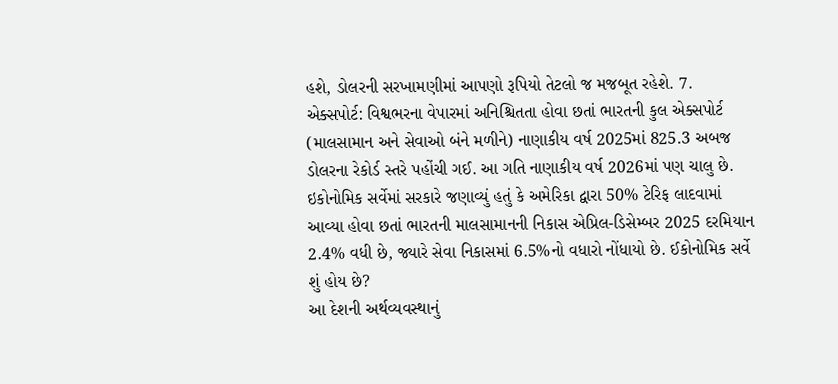હશે, ડોલરની સરખામણીમાં આપણો રૂપિયો તેટલો જ મજબૂત રહેશે. 7. એક્સપોર્ટ: વિશ્વભરના વેપારમાં અનિશ્ચિતતા હોવા છતાં ભારતની કુલ એક્સપોર્ટ (માલસામાન અને સેવાઓ બંને મળીને) નાણાકીય વર્ષ 2025માં 825.3 અબજ ડોલરના રેકોર્ડ સ્તરે પહોંચી ગઈ. આ ગતિ નાણાકીય વર્ષ 2026માં પણ ચાલુ છે. ઇકોનોમિક સર્વેમાં સરકારે જણાવ્યું હતું કે અમેરિકા દ્વારા 50% ટેરિફ લાદવામાં આવ્યા હોવા છતાં ભારતની માલસામાનની નિકાસ એપ્રિલ-ડિસેમ્બર 2025 દરમિયાન 2.4% વધી છે, જ્યારે સેવા નિકાસમાં 6.5%નો વધારો નોંધાયો છે. ઈકોનોમિક સર્વે શું હોય છે?
આ દેશની અર્થવ્યવસ્થાનું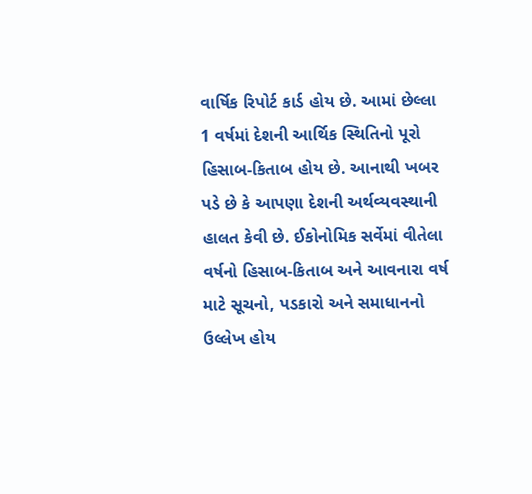વાર્ષિક રિપોર્ટ કાર્ડ હોય છે. આમાં છેલ્લા 1 વર્ષમાં દેશની આર્થિક સ્થિતિનો પૂરો હિસાબ-કિતાબ હોય છે. આનાથી ખબર પડે છે કે આપણા દેશની અર્થવ્યવસ્થાની હાલત કેવી છે. ઈકોનોમિક સર્વેમાં વીતેલા વર્ષનો હિસાબ-કિતાબ અને આવનારા વર્ષ માટે સૂચનો, પડકારો અને સમાધાનનો ઉલ્લેખ હોય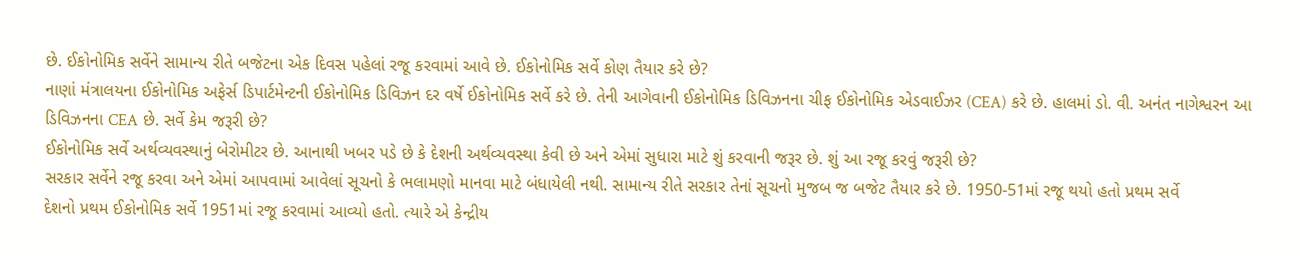છે. ઈકોનોમિક સર્વેને સામાન્ય રીતે બજેટના એક દિવસ પહેલાં રજૂ કરવામાં આવે છે. ઈકોનોમિક સર્વે કોણ તૈયાર કરે છે?
નાણાં મંત્રાલયના ઈકોનોમિક અફેર્સ ડિપાર્ટમેન્ટની ઈકોનોમિક ડિવિઝન દર વર્ષે ઈકોનોમિક સર્વે કરે છે. તેની આગેવાની ઈકોનોમિક ડિવિઝનના ચીફ ઈકોનોમિક એડવાઈઝર (CEA) કરે છે. હાલમાં ડો. વી. અનંત નાગેશ્વરન આ ડિવિઝનના CEA છે. સર્વે કેમ જરૂરી છે?
ઈકોનોમિક સર્વે અર્થવ્યવસ્થાનું બેરોમીટર છે. આનાથી ખબર પડે છે કે દેશની અર્થવ્યવસ્થા કેવી છે અને એમાં સુધારા માટે શું કરવાની જરૂર છે. શું આ રજૂ કરવું જરૂરી છે?
સરકાર સર્વેને રજૂ કરવા અને એમાં આપવામાં આવેલાં સૂચનો કે ભલામણો માનવા માટે બંધાયેલી નથી. સામાન્ય રીતે સરકાર તેનાં સૂચનો મુજબ જ બજેટ તૈયાર કરે છે. 1950-51માં રજૂ થયો હતો પ્રથમ સર્વે
દેશનો પ્રથમ ઈકોનોમિક સર્વે 1951માં રજૂ કરવામાં આવ્યો હતો. ત્યારે એ કેન્દ્રીય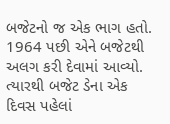બજેટનો જ એક ભાગ હતો. 1964 પછી એને બજેટથી અલગ કરી દેવામાં આવ્યો. ત્યારથી બજેટ ડેના એક દિવસ પહેલાં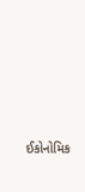ઈકોનોમિક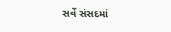સર્વે સંસદમાં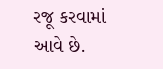રજૂ કરવામાં આવે છે.